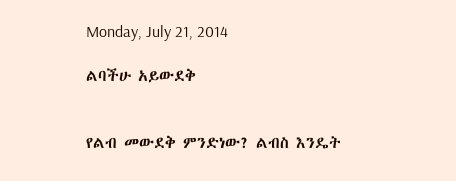Monday, July 21, 2014

ልባችሁ አይውደቅ


የልብ መውደቅ ምንድነው? ልብስ እንዴት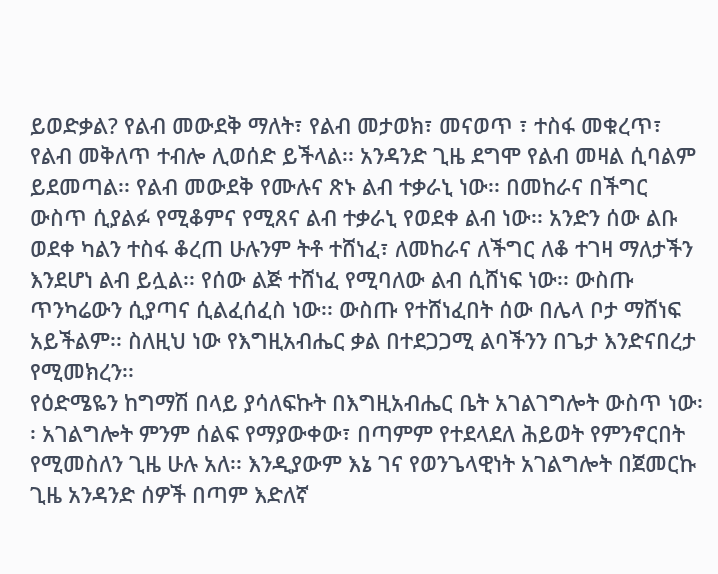ይወድቃል? የልብ መውደቅ ማለት፣ የልብ መታወክ፣ መናወጥ ፣ ተስፋ መቁረጥ፣ የልብ መቅለጥ ተብሎ ሊወሰድ ይችላል፡፡ አንዳንድ ጊዜ ደግሞ የልብ መዛል ሲባልም ይደመጣል፡፡ የልብ መውደቅ የሙሉና ጽኑ ልብ ተቃራኒ ነው፡፡ በመከራና በችግር ውስጥ ሲያልፉ የሚቆምና የሚጸና ልብ ተቃራኒ የወደቀ ልብ ነው፡፡ አንድን ሰው ልቡ ወደቀ ካልን ተስፋ ቆረጠ ሁሉንም ትቶ ተሸነፈ፣ ለመከራና ለችግር ለቆ ተገዛ ማለታችን እንደሆነ ልብ ይሏል፡፡ የሰው ልጅ ተሸነፈ የሚባለው ልብ ሲሸነፍ ነው፡፡ ውስጡ ጥንካሬውን ሲያጣና ሲልፈሰፈስ ነው፡፡ ውስጡ የተሸነፈበት ሰው በሌላ ቦታ ማሸነፍ አይችልም፡፡ ስለዚህ ነው የእግዚአብሔር ቃል በተደጋጋሚ ልባችንን በጌታ እንድናበረታ የሚመክረን፡፡
የዕድሜዬን ከግማሽ በላይ ያሳለፍኩት በእግዚአብሔር ቤት አገልገግሎት ውስጥ ነው፡፡ አገልግሎት ምንም ሰልፍ የማያውቀው፣ በጣምም የተደላደለ ሕይወት የምንኖርበት የሚመስለን ጊዜ ሁሉ አለ፡፡ እንዲያውም እኔ ገና የወንጌላዊነት አገልግሎት በጀመርኩ ጊዜ አንዳንድ ሰዎች በጣም እድለኛ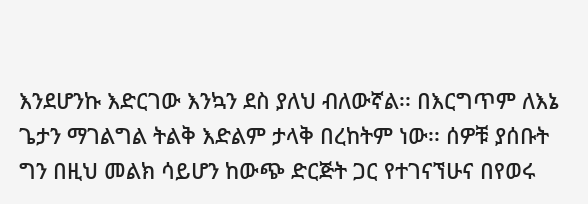እንደሆንኩ እድርገው እንኳን ደስ ያለህ ብለውኛል፡፡ በእርግጥም ለእኔ ጌታን ማገልግል ትልቅ እድልም ታላቅ በረከትም ነው፡፡ ሰዎቹ ያሰቡት ግን በዚህ መልክ ሳይሆን ከውጭ ድርጅት ጋር የተገናኘሁና በየወሩ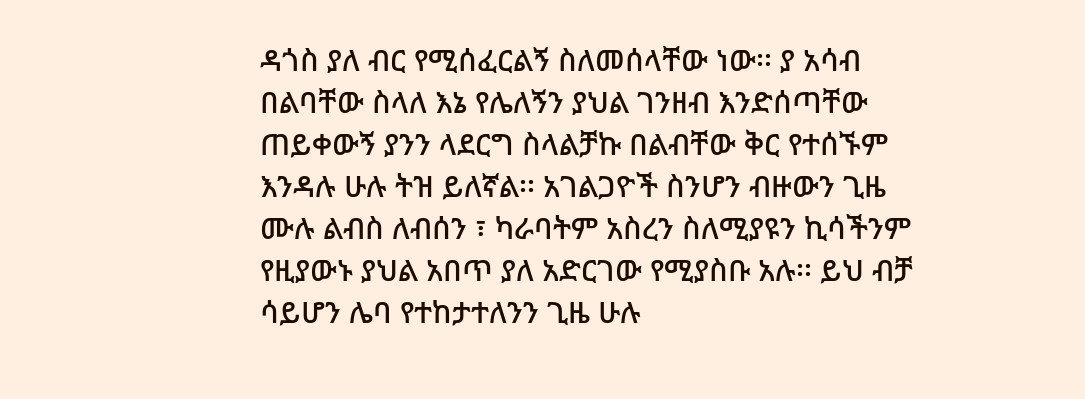ዳጎስ ያለ ብር የሚሰፈርልኝ ስለመሰላቸው ነው፡፡ ያ አሳብ በልባቸው ስላለ እኔ የሌለኝን ያህል ገንዘብ እንድሰጣቸው ጠይቀውኝ ያንን ላደርግ ስላልቻኩ በልብቸው ቅር የተሰኙም እንዳሉ ሁሉ ትዝ ይለኛል፡፡ አገልጋዮች ስንሆን ብዙውን ጊዜ ሙሉ ልብስ ለብሰን ፣ ካራባትም አስረን ስለሚያዩን ኪሳችንም የዚያውኑ ያህል አበጥ ያለ አድርገው የሚያስቡ አሉ፡፡ ይህ ብቻ ሳይሆን ሌባ የተከታተለንን ጊዜ ሁሉ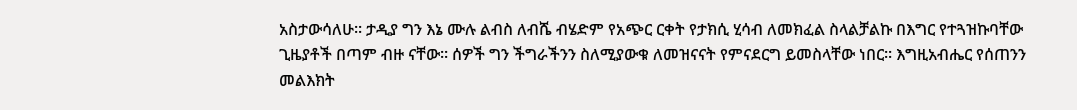አስታውሳለሁ፡፡ ታዲያ ግን እኔ ሙሉ ልብስ ለብሼ ብሄድም የአጭር ርቀት የታክሲ ሂሳብ ለመክፈል ስላልቻልኩ በእግር የተጓዝኩባቸው ጊዜያቶች በጣም ብዙ ናቸው፡፡ ሰዎች ግን ችግራችንን ስለሚያውቁ ለመዝናናት የምናደርግ ይመስላቸው ነበር፡፡ እግዚአብሔር የሰጠንን መልእክት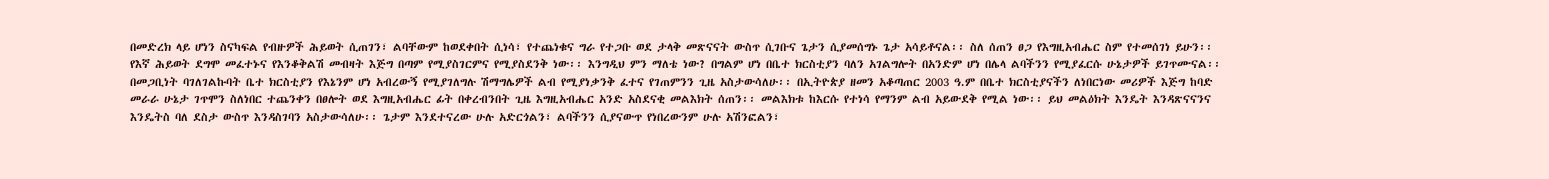በመድረክ ላይ ሆነን ስናካፍል የብዙዎች ሕይወት ሲጠገን፣ ልባቸውም ከወደቀበት ሲነሳ፣ የተጨነቁና ግራ የተጋቡ ወደ ታላቅ መጽናናት ውስጥ ሲገቡና ጌታን ሲያመሰግኑ ጌታ አሳይቶናል፡፡ ስለ ሰጠን ፀጋ የእግዚአብሔር ስም የተመሰገነ ይሁን፡፡ የእኛ ሕይወት ደግሞ መፈተኑና የእንቆቅልሽ መብዛት እጅግ በጣም የሚያስገርምና የሚያስደንቅ ነው፡፡ እንግዲህ ምን ማለቴ ነው? በግልም ሆነ በቤተ ክርስቲያን ባለን አገልግሎት በአንድም ሆነ በሌላ ልባችንን የሚያፈርሱ ሁኔታዎች ይገጥሙናል፡፡ በመጋቢነት ባገለገልኩባት ቤተ ክርስቲያን የእኔንም ሆነ አብረውኝ የሚያገለግሉ ሽማግሌዎች ልብ የሚያነቃንቅ ፈተና የገጠምንን ጊዜ አስታውሳለሁ፡፡ በኢትዮጵያ ዘመን አቆጣጠር 2003 ዓ.ም በቤተ ክርስቲያናችን ለነበርነው መሪዎች እጅግ ከባድ መራራ ሁኔታ ገጥሞን ስለነበር ተጨንቀን በፀሎት ወደ እግዚአብሔር ፊት በቀረብንበት ጊዜ እግዚአብሔር አንድ አስደናቂ መልእክት ሰጠን፡፡ መልእክቱ ከእርሱ የተነሳ የማንም ልብ አይውደቅ የሚል ነው፡፡ ይህ መልዕክት እንዴት እንዳጽናናንና እንዴትስ ባለ ደስታ ውስጥ እንዳስገባን አስታውሳለሁ፡፡ ጌታም እንደተናረው ሁሉ አድርጎልን፣ ልባችንን ሲያናውጥ የነበረውንም ሁሉ አሽንፎልን፣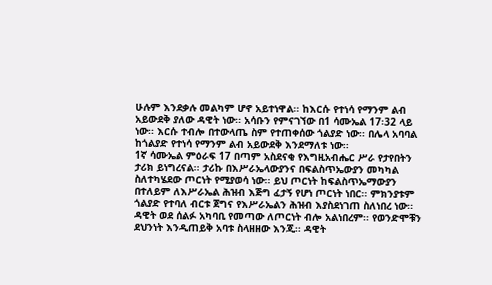ሁሉም እንደቃሉ መልካም ሆኖ አይተነዋል፡፡ ከእርሱ የተነሳ የማንም ልብ አይውደቅ ያለው ዳዊት ነው፡፡ አሳቡን የምናገኘው በ1 ሳሙኤል 17፡32 ላይ ነው፡፡ እርሱ ተብሎ በተውላጤ ስም የተጠቀሰው ጎልያድ ነው፡፡ በሌላ አባባል ከጎልያድ የተነሳ የማንም ልብ አይውደቅ እንደማለቱ ነው፡፡
1ኛ ሳሙኤል ምዕራፍ 17 በጣም አስደናቂ የእግዚአብሔር ሥራ የታየበትን ታሪክ ይነግረናል፡፡ ታሪኩ በእሥራኤላውያንና በፍልስጥኤውያን መካካል ስለተካሄደው ጦርነት የሚያወሳ ነው፡፡ ይህ ጦርነት ከፍልስጥኤማውያን በተለይም ለእሥራኤል ሕዝብ እጅግ ፈታኝ የሆነ ጦርነት ነበር፡፡ ምክንያቱም ጎልያድ የተባለ ብርቱ ጀግና የእሥራኤልን ሕዝብ እያስደነገጠ ስለነበረ ነው፡፡ ዳዊት ወደ ሰልፉ አካባቢ የመጣው ለጦርነት ብሎ አልነበረም፡፡ የወንድሞቹን ደህንነት እንዲጠይቅ አባቱ ስላዘዘው እንጂ፡፡ ዳዊት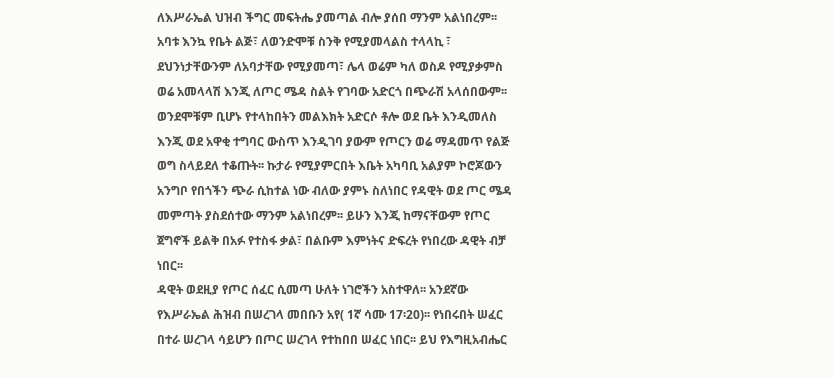ለእሥራኤል ህዝብ ችግር መፍትሔ ያመጣል ብሎ ያሰበ ማንም አልነበረም፡፡ አባቱ እንኳ የቤት ልጅ፣ ለወንድሞቹ ስንቅ የሚያመላልስ ተላላኪ ፣ ደህንነታቸውንም ለአባታቸው የሚያመጣ፣ ሌላ ወሬም ካለ ወስዶ የሚያቃምስ ወሬ አመላላሽ እንጂ ለጦር ሜዳ ስልት የገባው አድርጎ በጭራሽ አላሰበውም፡፡ ወንደሞቹም ቢሆኑ የተላከበትን መልእክት አድርሶ ቶሎ ወደ ቤት እንዲመለስ እንጂ ወደ አዋቂ ተግባር ውስጥ እንዲገባ ያውም የጦርን ወሬ ማዳመጥ የልጅ ወግ ስላይደለ ተቆጡት፡፡ ኩታራ የሚያምርበት እቤት አካባቢ አልያም ኮሮጆውን አንግቦ የበጎችን ጭራ ሲከተል ነው ብለው ያምኑ ስለነበር የዳዊት ወደ ጦር ሜዳ መምጣት ያስደሰተው ማንም አልነበረም፡፡ ይሁን እንጂ ከማናቸውም የጦር ጀግኖች ይልቅ በአፉ የተስፋ ቃል፣ በልቡም እምነትና ድፍረት የነበረው ዳዊት ብቻ ነበር፡፡
ዳዊት ወደዚያ የጦር ሰፈር ሲመጣ ሁለት ነገሮችን አስተዋለ፡፡ አንደኛው የእሥራኤል ሕዝብ በሠረገላ መበቡን አየ( 1ኛ ሳሙ 17፡20)፡፡ የነበሩበት ሠፈር በተራ ሠረገላ ሳይሆን በጦር ሠረገላ የተከበበ ሠፈር ነበር፡፡ ይህ የእግዚአብሔር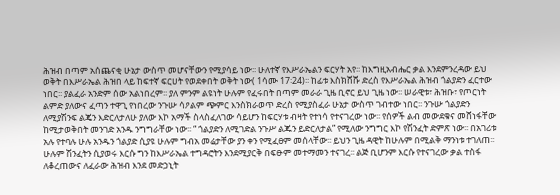ሕዝብ በጣም አሰጨናቂ ሁኔታ ውስጥ መሆናቸውን የሚያሳይ ነው፡፡ ሁለተኛ የእሥራኤልን ፍርሃት አየ፡፡ ከእግዚአብሔር ቃል እንደምንረዳው ይህ ወቅት በእሥራኤል ሕዝበ ላይ ከፍተኛ ፍርሀት የወደቀበት ወቅት ነው( 1ሳሙ 17፡24)፡፡ ከፊቱ እስክሸሹ ድረስ የእሥራኤል ሕዝብ ጎልያድን ፈርተው ነበር፡፡ ያልፈራ አንድም ሰው አልነበረም፡፡ ያለ ምንም ልዩነት ሁሉም የፈሩበት በጣም መራራ ጊዜ ቢኖር ይህ ጊዜ ነው፡፡ ሠራዊቱ፣ ሕዝቡ፣ የጦርነት ልምድ ያለውና ፈጣን ተዋጊ የነበረው ንጉሡ ሳዖልም ጭምር እንስክራወጥ ድረስ የሚያስፈራ ሁኔታ ውስጥ ገብተው ነበር፡፡ ንጉሡ ጎልያድን ለሚያሽንፍ ልጄን እድርለታለሁ ያለው እኮ አማች ስላስፈለገው ሳይሆን ከፍርሃቱ ብዛት የተነሳ የተናገረው ነው፡፡ የሰዎች ልብ መውደቁና መሸነፋቸው ከሚታወቅበት መንገድ አንዱ ንግግራቸው ነው፡፡ “ ጎልያድን ለሚገድል ንጉሥ ልጁን ይድርለታል” የሚለው ንግግር እኮ የሽንፈት ድምጽ ነው፡፡ በአገሪቱ አሉ የተባሉ ሁሉ አንዱን ጎልያድ ሲያዩ ሁሉም ግብአ መሬታቸው ያን ቀን የሚፈፀም መሰላቸው፡፡ ይህን ጊዜ ዳዊት ከሁሉም በሚልቅ ማንነቱ ተገለጠ፡፡ ሁሉም ሽንፈትን ሲያወሩ እርሱ ግን ከእሥራኤል ተግዳሮትን እንደሚያርቅ በፍፁም መተማመን ተናገረ፡፡ ልጅ ቢሆንም እርሱ የተናገረው ቃል ተስፋ ለቆረጠውና ለፈራው ሕዝብ እንደ መድኃኒት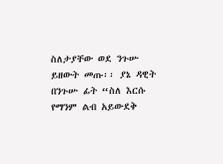ስለታያቸው ወደ ንጉሡ ይዘውት መጡ፡፡ ያኔ ዳዊት በንጉሡ ፊት “ስለ እርሱ የማንም ልብ አይውደቅ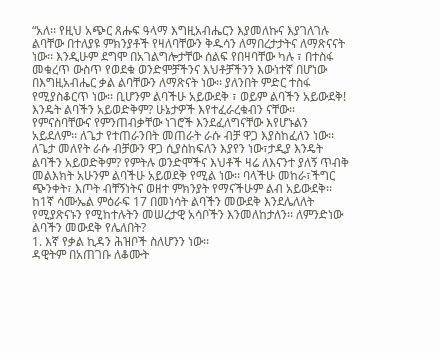“አለ፡፡ የዚህ አጭር ጸሑፍ ዓላማ እግዚአብሔርን እያመለኩና እያገለገሉ ልባቸው በተለያዩ ምክንያቶች የዛለባቸውን ቅዱሳን ለማበረታታትና ለማጽናናት ነው፡፡ እንዲሁም ደግሞ በአገልግሎታቸው ሰልፍ የበዛባቸው ካሉ ፣ በተስፋ መቁረጥ ውስጥ የወደቁ ወንድሞቻችንና እህቶቻችንን እውነተኛ በሆነው በእግዚአብሔር ቃል ልባቸውን ለማጽናት ነው፡፡ ያለንበት ምድር ተስፋ የሚያስቆርጥ ነው፡፡ ቢሆንም ልባችሁ አይውደቅ ፣ ወይም ልባችን አይውደቅ!
እንዴት ልባችን አይወድቅም? ሁኔታዎች እየተፈራረቁብን ናቸው፡፡ የምናስባቸውና የምንጠብቃቸው ነገሮች እንደፈለግናቸው እየሆኑልን አይደለም፡፡ ለጌታ የተጠራንበት መጠራት ራሱ ብቻ ዋጋ እያስከፈለን ነው፡፡ ለጌታ መለየት ራሱ ብቻውን ዋጋ ሲያስከፍለን እያየን ነው፣ታዲያ እንዴት ልባችን አይወድቅም? የምትሉ ወንድሞችና እህቶች ዛሬ ለእናንተ ያለኝ ጥብቅ መልእክት አሁንም ልባችሁ አይወደቅ የሚል ነው፡፡ ባላችሁ መከራ፣ችግር ጭንቀት፣ እጦት ብቸኝነትና ወዘተ ምክንያት የማናችሁም ልብ አይውደቅ፡፡ ከ1ኛ ሳሙኤል ምዕራፍ 17 በመነሳት ልባችን መውደቅ እንደሌለለት የሚያጽናኑን የሚከተሉትን መሠረታዊ አሳቦችን እንመለከታለን፡፡ ለምንድነው ልባችን መውደቅ የሌለበት?
1. እኛ የቃል ኪዳን ሕዝቦች ስለሆንን ነው፡፡
ዳዊትም በአጠገቡ ለቆሙት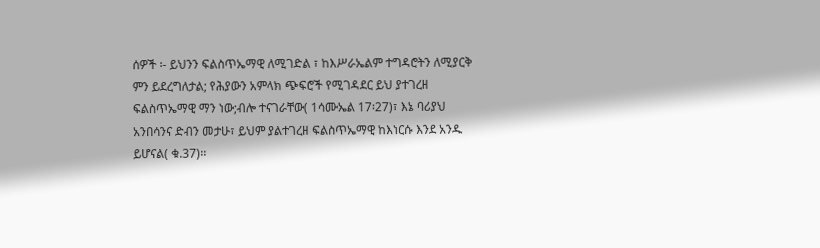ሰዎች ፡- ይህንን ፍልስጥኤማዊ ለሚገድል ፣ ከእሥራኤልም ተግዳሮትን ለሚያርቅ ምን ይደረግለታል; የሕያውን አምላክ ጭፍሮች የሚገዳደር ይህ ያተገረዘ ፍልስጥኤማዊ ማን ነው;ብሎ ተናገራቸው( 1ሳሙኤል 17፡27)፣ እኔ ባሪያህ አንበሳንና ድብን መታሁ፣ ይህም ያልተገረዘ ፍልስጥኤማዊ ከእነርሱ እንደ አንዱ ይሆናል( ቁ.37)፡፡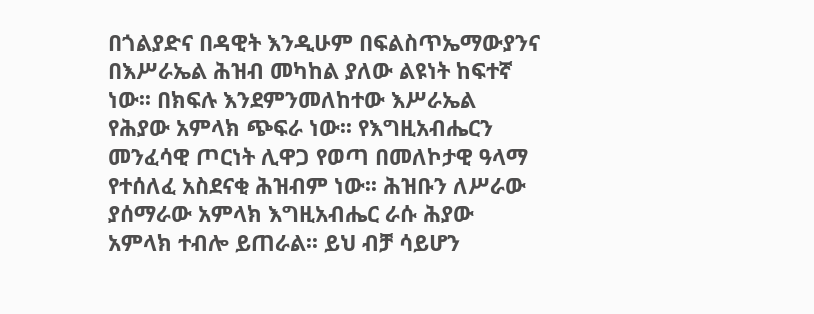በጎልያድና በዳዊት እንዲሁም በፍልስጥኤማውያንና በእሥራኤል ሕዝብ መካከል ያለው ልዩነት ከፍተኛ ነው፡፡ በክፍሉ እንደምንመለከተው እሥራኤል የሕያው አምላክ ጭፍራ ነው፡፡ የእግዚአብሔርን መንፈሳዊ ጦርነት ሊዋጋ የወጣ በመለኮታዊ ዓላማ የተሰለፈ አስደናቂ ሕዝብም ነው፡፡ ሕዝቡን ለሥራው ያሰማራው አምላክ እግዚአብሔር ራሱ ሕያው አምላክ ተብሎ ይጠራል፡፡ ይህ ብቻ ሳይሆን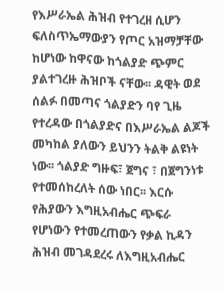የእሥራኤል ሕዝብ የተገረዘ ሲሆን ፍለስጥኤማውያን የጦር አዝማቻቸው ከሆነው ከዋናው ከጎልያድ ጭምር ያልተገረዙ ሕዝቦች ናቸው፡፡ ዳዊት ወደ ሰልፉ በመጣና ጎልያድን ባየ ጊዜ የተረዳው በጎልያድና በእሥራኤል ልጆች መካከል ያለውን ይህንን ትልቅ ልዩነት ነው፡፡ ጎልያድ ግዙፍ፣ ጀግና ፣ በጀግንነቱ የተመሰከረለት ሰው ነበር፡፡ እርሱ የሕያውን እግዚአብሔር ጭፍራ የሆነውን የተመረጠውን የቃል ኪዳን ሕዝብ መገዳደረሩ ለእግዚአብሔር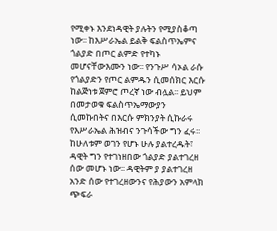የሚቀኑ እንደነዳዊት ያሉትን የሚያስቆጣ ነው፡፡ ከእሥራኤል ይልቅ ፍልስጥኤምና ጎልያድ በጦር ልምድ የተካኑ መሆናቸውእሙን ነው፡፡ የንጉሥ ሳኦል ራሱ የጎልያድን የጦር ልምዱን ሲመሰክር እርሱ ከልጅነቱ ጀምሮ ጦረኛ ነው ብሏል፡፡ ይህም በመታወቁ ፍልስጥኤማውያን ሲመኩበትና በእርሱ ምክንያት ሲኩራሩ የእሥራኤል ሕዝብና ንጉሳችው ግን ፈሩ፡፡ ከሁለቱም ወገን የሆኑ ሁሉ ያልተረዱት፣ ዳዊት ግን የተገነዘበው ጎልያድ ያልተገረዘ ሰው መሆኑ ነው፡፡ ዳዊትም ያ ያልተገረዘ አንድ ሰው የተገረዘውንና የሕያውን አምላክ ጭፍራ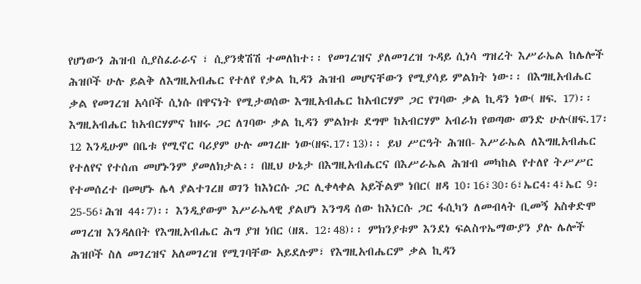የሆነውን ሕዝብ ሲያስፈራራና ፣ ሲያንቋሽሽ ተመለከተ፡፡ የመገረዝና ያለመገረዝ ጉዳይ ሲነሳ ግዝረት እሥራኤል ከሌሎች ሕዝቦች ሁሉ ይልቅ ለእግዚአብሔር የተለየ የቃል ኪዳን ሕዝብ መሆናቸውን የሚያሳይ ምልክት ነው፡፡ በእግዚአብሔር ቃል የመገረዝ አሳቦች ሲነሱ በዋናነት የሚታወሰው እግዚአብሔር ከአብርሃም ጋር የገባው ቃል ኪዳን ነው( ዘፍ. 17)፡፡ እግዚአብሔር ከአብርሃምና ከዘሩ ጋር ለገባው ቃል ኪዳን ምልክቱ ደግሞ ከአብርሃም አብራክ የወጣው ወንድ ሁሉ(ዘፍ.17፡12 እንዲሁም በቤቱ የሚኖር ባሪያም ሁሉ መገረዙ ነው(ዘፍ.17፡13)፡፡ ይህ ሥርዓት ሕዝበ- እሥራኤል ለእግዚአብሔር የተለየና የተሰጠ መሆኑንም ያመለክታል፡፡ በዚህ ሁኔታ በእግዚአብሔርና በእሥራኤል ሕዝብ መካከል የተለየ ትሥሥር የተመሰረተ በመሆኑ ሌላ ያልተገረዘ ወገን ከእነርሱ ጋር ሊቀላቀል አይችልም ነበር( ዘዳ 10፡16፣30፡6፣ኤር4፡4፣ኤር 9፡25-56፣ሕዝ 44፡7)፡፡ እንዲያውም እሥራኤላዊ ያልሆነ እንግዳ ሰው ከእነርሱ ጋር ፋሲካን ለመብላት ቢመኝ አስቀድሞ መገረዝ እንዳለበት የእግዚአብሔር ሕግ ያዝ ነበር (ዘጸ. 12፡48)፡፡ ምክንያቱም እንደነ ፍልስጥኤማውያን ያሉ ሌሎች ሕዝቦች ስለ መገረዝና አለመገረዝ የሚገባቸው አይደሉም፣ የእግዚአብሔርም ቃል ኪዳን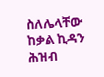ስለሌላቸው ከቃል ኪዳን ሕዝብ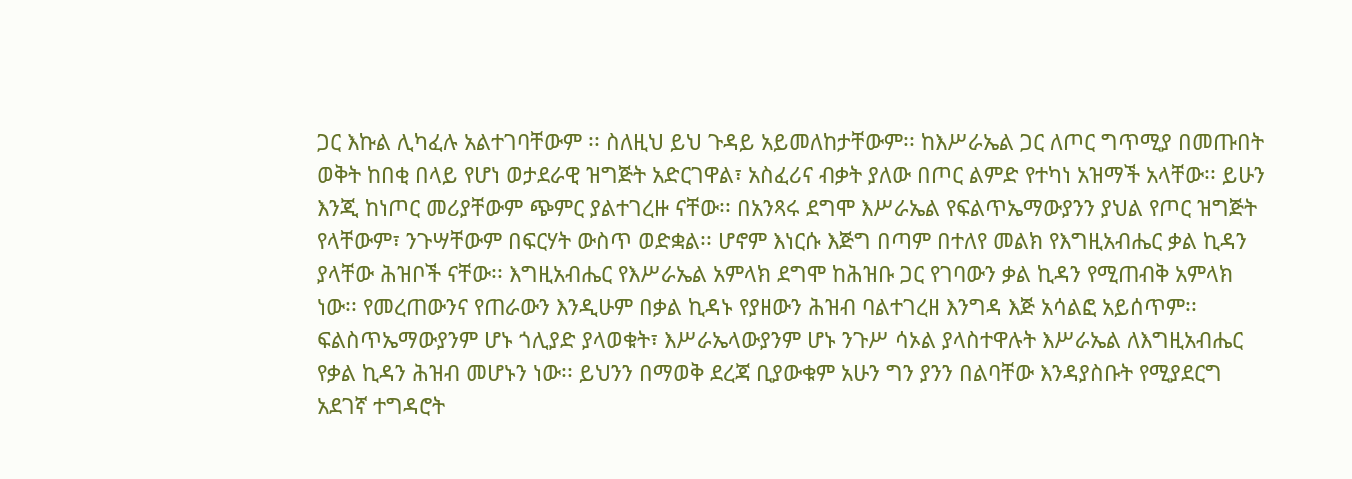ጋር እኩል ሊካፈሉ አልተገባቸውም ፡፡ ስለዚህ ይህ ጉዳይ አይመለከታቸውም፡፡ ከእሥራኤል ጋር ለጦር ግጥሚያ በመጡበት ወቅት ከበቂ በላይ የሆነ ወታደራዊ ዝግጅት አድርገዋል፣ አስፈሪና ብቃት ያለው በጦር ልምድ የተካነ አዝማች አላቸው፡፡ ይሁን እንጂ ከነጦር መሪያቸውም ጭምር ያልተገረዙ ናቸው፡፡ በአንጻሩ ደግሞ እሥራኤል የፍልጥኤማውያንን ያህል የጦር ዝግጅት የላቸውም፣ ንጉሣቸውም በፍርሃት ውስጥ ወድቋል፡፡ ሆኖም እነርሱ እጅግ በጣም በተለየ መልክ የእግዚአብሔር ቃል ኪዳን ያላቸው ሕዝቦች ናቸው፡፡ እግዚአብሔር የእሥራኤል አምላክ ደግሞ ከሕዝቡ ጋር የገባውን ቃል ኪዳን የሚጠብቅ አምላክ ነው፡፡ የመረጠውንና የጠራውን እንዲሁም በቃል ኪዳኑ የያዘውን ሕዝብ ባልተገረዘ እንግዳ እጅ አሳልፎ አይሰጥም፡፡ ፍልስጥኤማውያንም ሆኑ ጎሊያድ ያላወቁት፣ እሥራኤላውያንም ሆኑ ንጉሥ ሳኦል ያላስተዋሉት እሥራኤል ለእግዚአብሔር የቃል ኪዳን ሕዝብ መሆኑን ነው፡፡ ይህንን በማወቅ ደረጃ ቢያውቁም አሁን ግን ያንን በልባቸው እንዳያስቡት የሚያደርግ አደገኛ ተግዳሮት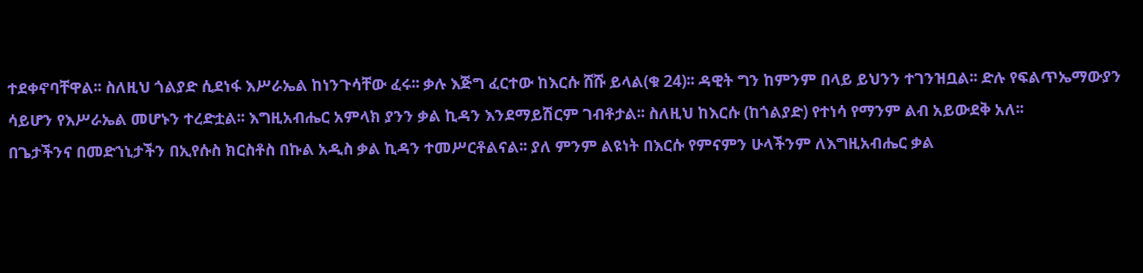ተደቀኖባቸዋል፡፡ ስለዚህ ጎልያድ ሲደነፋ እሥራኤል ከነንጉሳቸው ፈሩ፡፡ ቃሉ እጅግ ፈርተው ከእርሱ ሸሹ ይላል(ቁ 24)፡፡ ዳዊት ግን ከምንም በላይ ይህንን ተገንዝቧል፡፡ ድሉ የፍልጥኤማውያን ሳይሆን የእሥራኤል መሆኑን ተረድቷል፡፡ እግዚአብሔር አምላክ ያንን ቃል ኪዳን እንደማይሽርም ገብቶታል፡፡ ስለዚህ ከእርሱ (ከጎልያድ) የተነሳ የማንም ልብ አይውደቅ አለ፡፡
በጌታችንና በመድኀኒታችን በኢየሱስ ክርስቶስ በኩል አዲስ ቃል ኪዳን ተመሥርቶልናል፡፡ ያለ ምንም ልዩነት በእርሱ የምናምን ሁላችንም ለእግዚአብሔር ቃል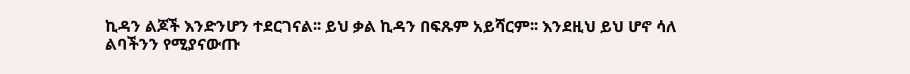ኪዳን ልጆች እንድንሆን ተደርገናል፡፡ ይህ ቃል ኪዳን በፍጹም አይሻርም፡፡ እንደዚህ ይህ ሆኖ ሳለ ልባችንን የሚያናውጡ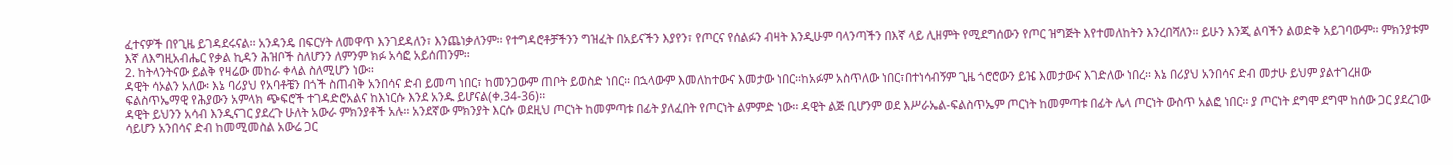ፈተናዎች በየጊዜ ይገዳደሩናል፡፡ አንዳንዴ በፍርሃት ለመዋጥ እንገደዳለን፣ እንጨነቃለንም፡፡ የተግዳሮቶቻችንን ግዝፈት በአይናችን እያየን፣ የጦርና የሰልፉን ብዛት እንዲሁም ባላንጣችን በእኛ ላይ ሊዘምት የሚደግሰውን የጦር ዝግጅት እየተመለከትን እንረበሻለን፡፡ ይሁን እንጂ ልባችን ልወድቅ አይገባውም፡፡ ምክንያቱም እኛ ለእግዚአብሔር የቃል ኪዳን ሕዝቦች ስለሆንን ለምንም ክፉ አሳፎ አይሰጠንም፡፡
2. ከትላንትናው ይልቅ የዛሬው መከራ ቀላል ስለሚሆን ነው፡፡
ዳዊት ሳኦልን አለው፡ እኔ ባሪያህ የአባቶቼን በጎች ስጠብቅ አንበሳና ድብ ይመጣ ነበር፣ ከመንጋውም ጠቦት ይወስድ ነበር፡፡ በኋላውም እመለከተውና እመታው ነበር፡፡ከአፉም አስጥለው ነበር፣በተነሳብኝም ጊዜ ጎሮሮውን ይዤ እመታውና እገድለው ነበረ፡፡ እኔ በሪያህ አንበሳና ድብ መታሁ ይህም ያልተገረዘው ፍልስጥኤማዊ የሕያውን አምላክ ጭፍሮች ተገዳድሮአልና ከእነርሱ እንደ አንዱ ይሆናል(ቀ.34-36)፡፡
ዳዊት ይህንን አሳብ እንዲናገር ያደረጉ ሁለት አውራ ምክንያቶች አሉ፡፡ አንደኛው ምክንያት እርሱ ወደዚህ ጦርነት ከመምጣቱ በፊት ያለፈበት የጦርነት ልምምድ ነው፡፡ ዳዊት ልጅ ቢሆንም ወደ እሥራኤል-ፍልስጥኤም ጦርነት ከመምጣቱ በፊት ሌላ ጦርነት ውስጥ አልፎ ነበር፡፡ ያ ጦርነት ደግሞ ደግሞ ከሰው ጋር ያደረገው ሳይሆን አንበሳና ድብ ከመሚመስል አውሬ ጋር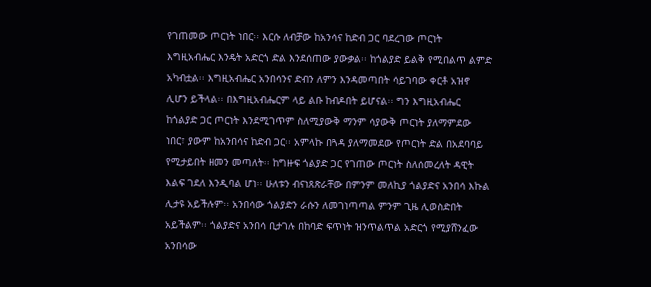የገጠመው ጦርነት ነበር፡፡ እርሱ ለብቻው ከአንሳና ከድብ ጋር ባደረገው ጦርነት እግዚአብሔር እንዴት አድርጎ ድል እንደሰጠው ያውቃል፡፡ ከጎልያድ ይልቅ የሚበልጥ ልምድ አካብቷል፡፡ እግዚአብሔር አንበሳንና ድብን ለምን እንዳመጣበት ሳይገባው ቀርቶ አዝኖ ሊሆን ይችላል፡፡ በእግዚአብሔርም ላይ ልቡ ከብዶበት ይሆናል፡፡ ግን እግዚአብሔር ከጎልያድ ጋር ጦርነት እንደሚገጥም ስለሚያውቅ ማንም ሳያውቅ ጦርነት ያለማምደው ነበር፣ ያውም ከአንበሳና ከድብ ጋር፡፡ አምላኩ በጓዳ ያለማመደው የጦርነት ድል በአደባባይ የሚታይበት ዘመን መጣለት፡፡ ከግዙፍ ጎልያድ ጋር የገጠው ጦርነት ስለሰመረለት ዳዊት እልፍ ገደለ እንዲባል ሆነ፡፡ ሁለቱን ብናነጸጽራቸው በምንም መለኪያ ጎልያድና አንበሳ እኩል ሊታዩ አይችሉም፡፡ አንበሳው ጎልያድን ራሱን ለመገነጣጣል ምንም ጊዜ ሊወስድበት አይችልም፡፡ ጎልያድና አንበሳ ቢታገሉ በከባድ ፍጥነት ዝንጥልጥል አድርጎ የሚያሸንፈው አንበሳው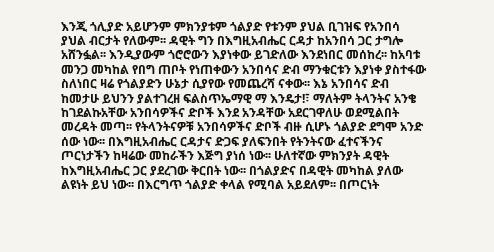እንጂ ጎሊያድ አይሆንም ምክንያቱም ጎልያድ የቱንም ያህል ቢገዝፍ የአንበሳ ያህል ብርታት የለውም፡፡ ዳዊት ግን በእግዚአብሔር ርዳታ ከአንበሳ ጋር ታግሎ አሸንፏል፡፡ እንዲያውም ጎሮሮውን እያነቀው ይገድለው እንደነበር መሰከረ፡፡ ከአባቱ መንጋ መካከል የበግ ጠቦት የነጠቀውን አንበሳና ድብ ማንቁርቱን እያነቀ ያስተፋው ስለነበር ዛሬ የጎልያድን ሁኔታ ሲያየው የመጨረሻ ናቀው፡፡ እኔ አንበሳና ድብ ከመታሁ ይህንን ያልተገረዘ ፍልስጥኤማዊ ማ እንዴታ!፣ ማለትም ትላንትና አንቄ ከገደልኩአቸው አንበሳዎችና ድቦች እንደ አንዳቸው አደርገዋለሁ ወደሚልበት መረዳት መጣ፡፡ የትላንትናዎቹ አንበሳዎችና ድቦች ብዙ ሲሆኑ ጎልያድ ደግሞ አንድ ሰው ነው፡፡ በእግዚአብሔር ርዳታና ድጋፍ ያለፍንበት የትንትናው ፈተናችንና ጦርነታችን ከዛሬው መከራችን እጅግ ያነሰ ነው፡፡ ሁለተኛው ምክንያት ዳዊት ከእግዚአብሔር ጋር ያደረገው ቅርበት ነው፡፡ በጎልያድና በዳዊት መካከል ያለው ልዩነት ይህ ነው፡፡ በእርግጥ ጎልያድ ቀላል የሚባል አይደለም፡፡ በጦርነት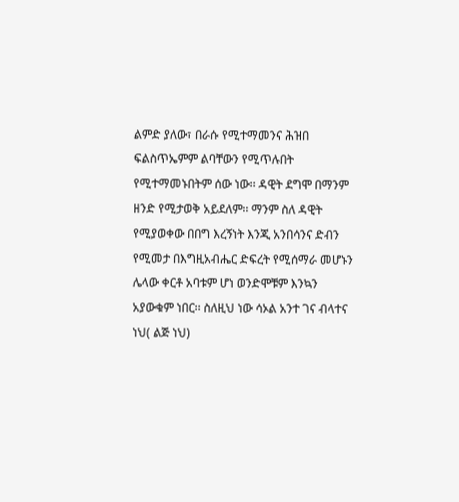ልምድ ያለው፣ በራሱ የሚተማመንና ሕዝበ ፍልስጥኤምም ልባቸውን የሚጥሉበት የሚተማመኑበትም ሰው ነው፡፡ ዳዊት ደግሞ በማንም ዘንድ የሚታወቅ አይደለም፡፡ ማንም ስለ ዳዊት የሚያወቀው በበግ እረኝነት እንጂ አንበሳንና ድብን የሚመታ በእግዚአብሔር ድፍረት የሚሰማራ መሆኑን ሌላው ቀርቶ አባቱም ሆነ ወንድሞቹም እንኳን አያውቁም ነበር፡፡ ስለዚህ ነው ሳኦል አንተ ገና ብላተና ነህ( ልጅ ነህ)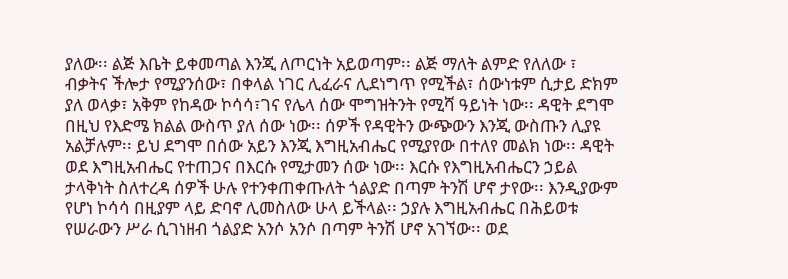ያለው፡፡ ልጅ እቤት ይቀመጣል እንጂ ለጦርነት አይወጣም፡፡ ልጅ ማለት ልምድ የለለው ፣ ብቃትና ችሎታ የሚያንሰው፣ በቀላል ነገር ሊፈራና ሊደነግጥ የሚችል፣ ሰውነቱም ሲታይ ድክም ያለ ወላቃ፣ አቅም የከዳው ኮሳሳ፣ገና የሌላ ሰው ሞግዝትንት የሚሻ ዓይነት ነው፡፡ ዳዊት ደግሞ በዚህ የእድሜ ክልል ውስጥ ያለ ሰው ነው፡፡ ሰዎች የዳዊትን ውጭውን እንጂ ውስጡን ሊያዩ አልቻሉም፡፡ ይህ ደግሞ በሰው አይን እንጂ እግዚአብሔር የሚያየው በተለየ መልክ ነው፡፡ ዳዊት ወደ እግዚአብሔር የተጠጋና በእርሱ የሚታመን ሰው ነው፡፡ እርሱ የእግዚአብሔርን ኃይል ታላቅነት ስለተረዳ ሰዎች ሁሉ የተንቀጠቀጡለት ጎልያድ በጣም ትንሽ ሆኖ ታየው፡፡ እንዲያውም የሆነ ኮሳሳ በዚያም ላይ ድባኖ ሊመስለው ሁላ ይችላል፡፡ ኃያሉ እግዚአብሔር በሕይወቱ የሠራውን ሥራ ሲገነዘብ ጎልያድ አንሶ አንሶ በጣም ትንሽ ሆኖ አገኘው፡፡ ወደ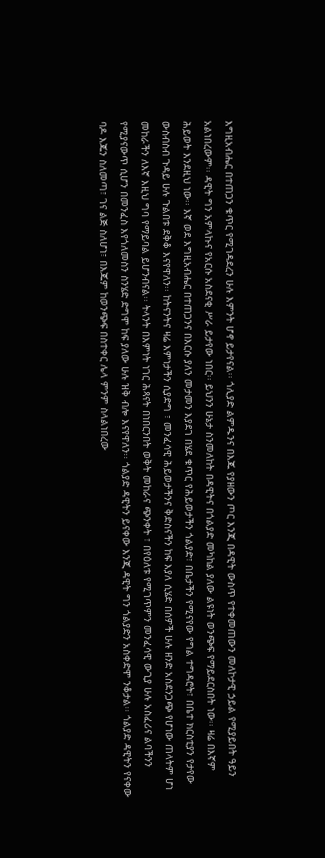እግዚአብሔር በተጠጋን ቁጥር የሚገዳደረን ሁሉ እምንት ሆኖ ይታየናል፡፡ ጎሊያድ ልምዱንና በእጁ የያዘውን ጦር እንጂ በዳዊት ውስጥ የተቀመጠውን መለኮታዊ ኃይል የሚያይበት ዓይን አልነበረውም፡፡ ዳዊት ግን አምላኩና የአርሱ አስደናቂ ሥራ ይታየው ነበር፡፡ ይህንን ሁኔታ ስንመለከት በዳዊትና በጎልያድ መካከል ያለው ልዩነት ወንጭፍ የማይደርስበት ነው፡፡ ዛሬ በእኛም ሕይወት እንደዚህ ነው፡፡ እኛ ወደ እግዚአብሔር በተጠጋንና በእርሱ ያለን መታመን እያደገ በሄደ ቁጥር የሕይወታችን ጎልያድ፣ በቤታችን የሚናየው የግል ተግዳሮት፣ በቤተ ክርስቲያን የታየው ውስብስብ ጉዳይ ሁሉ ጉልበቱ ደቅቆ እናየዋለን፡፡ ከትናንትና ዛሬ እምነታችን ሲያድግ ፣ መንፈሳዊ ሕይወታችንና ቅድስናችን ከፍ እያለ ሲሄድ በሰዎች ሁሉ ዘንድ አስደንጋጭ የሆነው ጠላትም ሆነ መከራችን ለእኛ እዚህ ግባ የማይባል ይሆንብናል፡፡ ትላንት በእምነት ነገር ሕጻናት በነበርንበት ወቅት መከራና ጭንቀት ፣ በየዕለቱ የሚገጥምን መንፈሳዊ ውጊያ ሁሉ አስፈሪና ልባችንን የሚያናውጥ ሲሆን በመንፈስ እየጎለመስን ስንሄድ ድግሞ ከፍ ያለው ሁሉ ዝቅ ብሎ እናየዋለን፡፡ ጎልያድ ዳዊትን ይናቀው እንጂ ዳዊት ግን ጎልያድን አስቀድሞ ንቆታል፡፡ ጎልያድ ዳዊትን የናቀው ባዶ እጁን ስለመጣ፣ ገና ልጅ ስለሆነ፣ በእጁም ከወንጭፍ በስተቀር ሌላ ምንም ስላልነበረው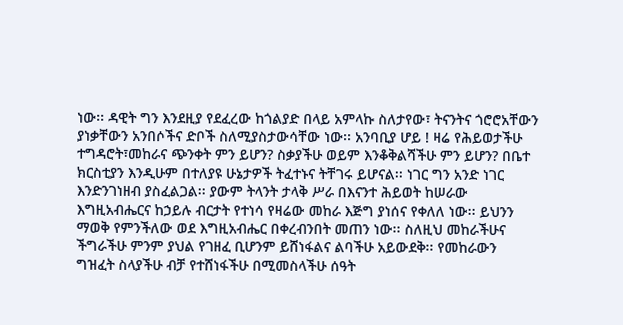ነው፡፡ ዳዊት ግን እንደዚያ የደፈረው ከጎልያድ በላይ አምላኩ ስለታየው፣ ትናንትና ጎሮሮአቸውን ያነቃቸውን አንበሶችና ድቦች ስለሚያስታውሳቸው ነው፡፡ አንባቢያ ሆይ ! ዛሬ የሕይወታችሁ ተግዳሮት፣መከራና ጭንቀት ምን ይሆን? ስቃያችሁ ወይም እንቆቅልሻችሁ ምን ይሆን? በቤተ ክርስቲያን እንዲሁም በተለያዩ ሁኔታዎች ትፈተኑና ትቸገሩ ይሆናል፡፡ ነገር ግን አንድ ነገር እንድንገነዘብ ያስፈልጋል፡፡ ያውም ትላንት ታላቅ ሥራ በእናንተ ሕይወት ከሠራው እግዚአብሔርና ከኃይሉ ብርታት የተነሳ የዛሬው መከራ እጅግ ያነሰና የቀለለ ነው፡፡ ይህንን ማወቅ የምንችለው ወደ እግዚአብሔር በቀረብንበት መጠን ነው፡፡ ስለዚህ መከራችሁና ችግራችሁ ምንም ያህል የገዘፈ ቢሆንም ይሸነፋልና ልባችሁ አይውደቅ፡፡ የመከራውን ግዝፈት ስላያችሁ ብቻ የተሸነፋችሁ በሚመስላችሁ ሰዓት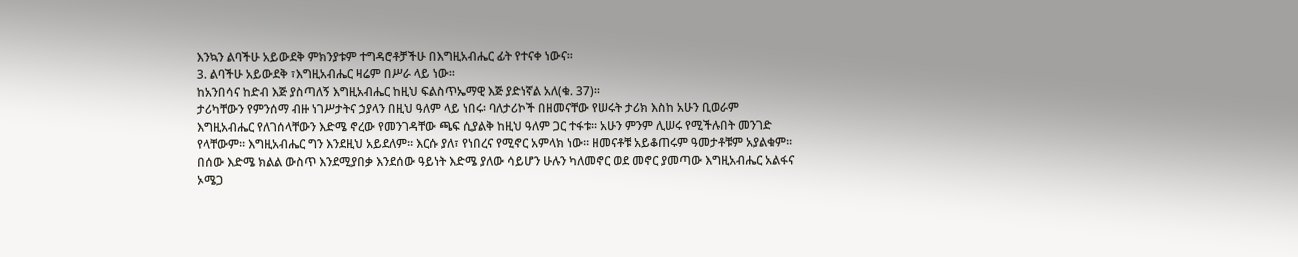እንኳን ልባችሁ አይውደቅ ምክንያቱም ተግዳሮቶቻችሁ በእግዚአብሔር ፊት የተናቀ ነውና፡፡
3. ልባችሁ አይውደቅ ፣እግዚአብሔር ዛሬም በሥራ ላይ ነው፡፡
ከአንበሳና ከድብ እጅ ያስጣለኝ እግዚአብሔር ከዚህ ፍልስጥኤማዊ እጅ ያድነኛል አለ(ቁ. 37)፡፡
ታሪካቸውን የምንሰማ ብዙ ነገሥታትና ኃያላን በዚህ ዓለም ላይ ነበሩ፡ ባለታሪኮች በዘመናቸው የሠሩት ታሪክ እስከ አሁን ቢወራም እግዚአብሔር የለገሰላቸውን እድሜ ኖረው የመንገዳቸው ጫፍ ሲያልቅ ከዚህ ዓለም ጋር ተፋቱ፡፡ አሁን ምንም ሊሠሩ የሚችሉበት መንገድ የላቸውም፡፡ እግዚአብሔር ግን እንደዚህ አይደለም፡፡ እርሱ ያለ፣ የነበረና የሚኖር አምላክ ነው፡፡ ዘመናቶቹ አይቆጠሩም ዓመታቶቹም አያልቁም፡፡ በሰው እድሜ ክልል ውስጥ እንደሚያበቃ እንደሰው ዓይነት እድሜ ያለው ሳይሆን ሁሉን ካለመኖር ወደ መኖር ያመጣው እግዚአብሔር አልፋና ኦሜጋ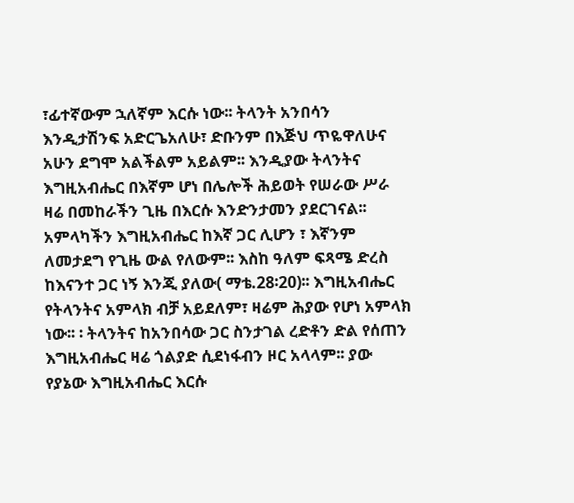፣ፊተኛውም ኋለኛም እርሱ ነው፡፡ ትላንት አንበሳን እንዲታሽንፍ አድርጌአለሁ፣ ድቡንም በእጅህ ጥዬዋለሁና አሁን ደግሞ አልችልም አይልም፡፡ እንዲያው ትላንትና እግዚአብሔር በእኛም ሆነ በሌሎች ሕይወት የሠራው ሥራ ዛሬ በመከራችን ጊዜ በእርሱ እንድንታመን ያደርገናል፡፡ አምላካችን እግዚአብሔር ከእኛ ጋር ሊሆን ፣ እኛንም ለመታደግ የጊዜ ውል የለውም፡፡ እስከ ዓለም ፍጻሜ ድረስ ከእናንተ ጋር ነኝ እንጂ ያለው( ማቴ.28፡20)፡፡ እግዚአብሔር የትላንትና አምላክ ብቻ አይደለም፣ ዛሬም ሕያው የሆነ አምላክ ነው፡፡ ፡ ትላንትና ከአንበሳው ጋር ስንታገል ረድቶን ድል የሰጠን እግዚአብሔር ዛሬ ጎልያድ ሲደነፋብን ዞር አላላም፡፡ ያው የያኔው እግዚአብሔር እርሱ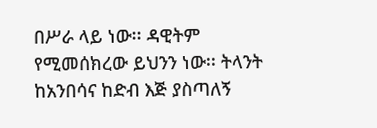በሥራ ላይ ነው፡፡ ዳዊትም የሚመሰክረው ይህንን ነው፡፡ ትላንት ከአንበሳና ከድብ እጅ ያስጣለኝ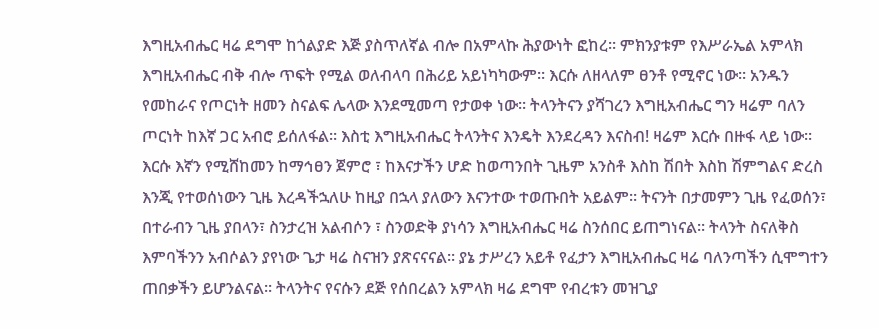እግዚአብሔር ዛሬ ደግሞ ከጎልያድ እጅ ያስጥለኛል ብሎ በአምላኩ ሕያውነት ፎከረ፡፡ ምክንያቱም የእሥራኤል አምላክ እግዚአብሔር ብቅ ብሎ ጥፍት የሚል ወለብላባ በሕሪይ አይነካካውም፡፡ እርሱ ለዘላለም ፀንቶ የሚኖር ነው፡፡ አንዱን የመከራና የጦርነት ዘመን ስናልፍ ሌላው እንደሚመጣ የታወቀ ነው፡፡ ትላንትናን ያሻገረን እግዚአብሔር ግን ዛሬም ባለን ጦርነት ከእኛ ጋር አብሮ ይሰለፋል፡፡ እስቲ እግዚአብሔር ትላንትና እንዴት እንደረዳን እናስብ! ዛሬም እርሱ በዙፋ ላይ ነው፡፡ እርሱ እኛን የሚሸከመን ከማኅፀን ጀምሮ ፣ ከእናታችን ሆድ ከወጣንበት ጊዜም አንስቶ እስከ ሽበት እስከ ሽምግልና ድረስ እንጂ የተወሰነውን ጊዜ እረዳችኋለሁ ከዚያ በኋላ ያለውን እናንተው ተወጡበት አይልም፡፡ ትናንት በታመምን ጊዜ የፈወሰን፣ በተራብን ጊዜ ያበላን፣ ስንታረዝ አልብሶን ፣ ስንወድቅ ያነሳን እግዚአብሔር ዛሬ ስንሰበር ይጠግነናል፡፡ ትላንት ስናለቅስ እምባችንን አብሶልን ያየነው ጌታ ዛሬ ስናዝን ያጽናናናል፡፡ ያኔ ታሥረን አይቶ የፈታን እግዚአብሔር ዛሬ ባለንጣችን ሲሞግተን ጠበቃችን ይሆንልናል፡፡ ትላንትና የናሱን ደጅ የሰበረልን አምላክ ዛሬ ደግሞ የብረቱን መዝጊያ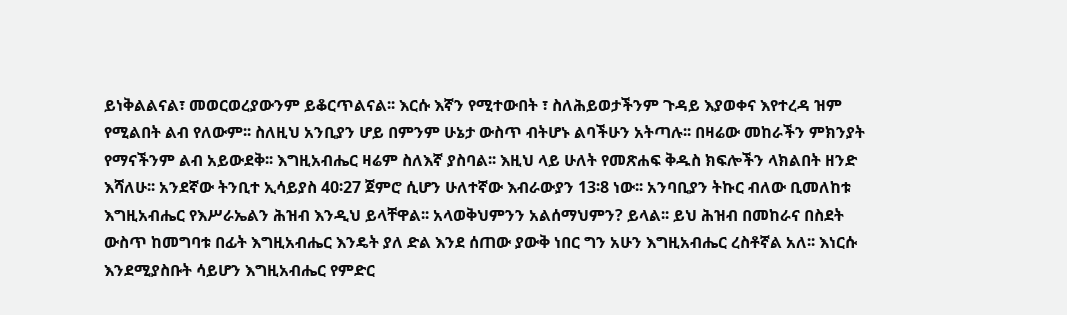ይነቅልልናል፣ መወርወረያውንም ይቆርጥልናል፡፡ እርሱ እኛን የሚተውበት ፣ ስለሕይወታችንም ጉዳይ እያወቀና እየተረዳ ዝም የሚልበት ልብ የለውም፡፡ ስለዚህ አንቢያን ሆይ በምንም ሁኔታ ውስጥ ብትሆኑ ልባችሁን አትጣሉ፡፡ በዛሬው መከራችን ምክንያት የማናችንም ልብ አይውደቅ፡፡ እግዚአብሔር ዛሬም ስለእኛ ያስባል፡፡ እዚህ ላይ ሁለት የመጽሐፍ ቅዱስ ክፍሎችን ላክልበት ዘንድ እሻለሁ፡፡ አንደኛው ትንቢተ ኢሳይያስ 40፡27 ጀምሮ ሲሆን ሁለተኛው እብራውያን 13፡8 ነው፡፡ አንባቢያን ትኩር ብለው ቢመለከቱ እግዚአብሔር የእሥራኤልን ሕዝብ እንዲህ ይላቸዋል፡፡ አላወቅህምንን አልሰማህምን? ይላል፡፡ ይህ ሕዝብ በመከራና በስደት ውስጥ ከመግባቱ በፊት እግዚአብሔር እንዴት ያለ ድል እንደ ሰጠው ያውቅ ነበር ግን አሁን እግዚአብሔር ረስቶኛል አለ፡፡ እነርሱ እንደሚያስቡት ሳይሆን እግዚአብሔር የምድር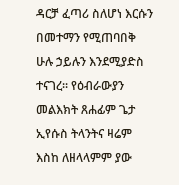ዳርቻ ፈጣሪ ስለሆነ እርሱን በመተማን የሚጠባበቅ ሁሉ ኃይሉን እንደሚያድስ ተናገረ፡፡ የዕብራውያን መልእክት ጸሐፊም ጌታ ኢየሱስ ትላንትና ዛሬም እስከ ለዘላላምም ያው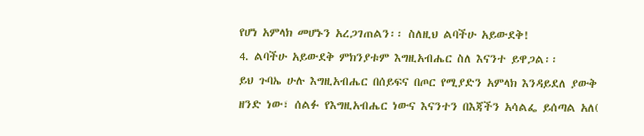የሆነ አምላክ መሆኑን አረጋገጠልን፡፡ ስለዚህ ልባችሁ አይውደቅ!
4. ልባችሁ አይውደቅ ምክንያቱም እግዚአብሔር ስለ እናንተ ይዋጋል፡፡
ይህ ጉባኤ ሁሉ እግዚአብሔር በሰይፍና በጦር የሚያድን አምላክ እንዳይደለ ያውቅ ዘንድ ነው፣ ሰልፉ የእግዚአብሔር ነውና እናንተን በእጃችን አሳልፌ ይሰጣል አለ(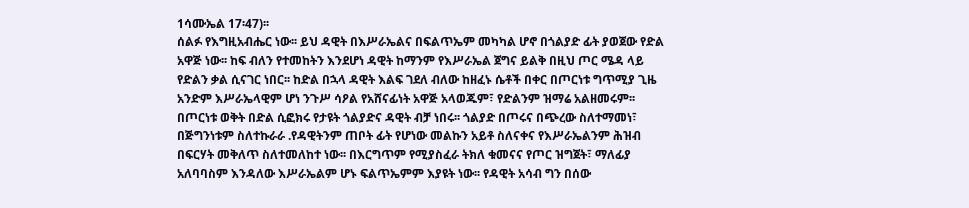1ሳሙኤል 17፡47)፡፡
ሰልፉ የእግዚአብሔር ነው፡፡ ይህ ዳዊት በእሥራኤልና በፍልጥኤም መካካል ሆኖ በጎልያድ ፊት ያወጀው የድል አዋጅ ነው፡፡ ከፍ ብለን የተመከትን እንደሆነ ዳዊት ከማንም የእሥራኤል ጀግና ይልቅ በዚህ ጦር ሜዳ ላይ የድልን ቃል ሲናገር ነበር፡፡ ከድል በኋላ ዳዊት እልፍ ገደለ ብለው ከዘፈኑ ሴቶች በቀር በጦርነቱ ግጥሚያ ጊዜ አንድም እሥራኤላዊም ሆነ ንጉሥ ሳዖል የአሸናፊነት አዋጅ አላወጁም፣ የድልንም ዝማሬ አልዘመሩም፡፡ በጦርነቱ ወቅት በድል ሲፎክሩ የታዩት ጎልያድና ዳዊት ብቻ ነበሩ፡፡ ጎልያድ በጦሩና በጭረው ስለተማመነ፣ በጅግንነቱም ስለተኩራራ .የዳዊትንም ጠቦት ፊት የሆነው መልኩን አይቶ ስለናቀና የእሥራኤልንም ሕዝብ በፍርሃት መቅለጥ ስለተመለከተ ነው፡፡ በእርግጥም የሚያስፈራ ትክለ ቁመናና የጦር ዝግጀት፣ ማለፊያ አለባባስም እንዳለው እሥራኤልም ሆኑ ፍልጥኤምም እያዩት ነው፡፡ የዳዊት አሳብ ግን በሰው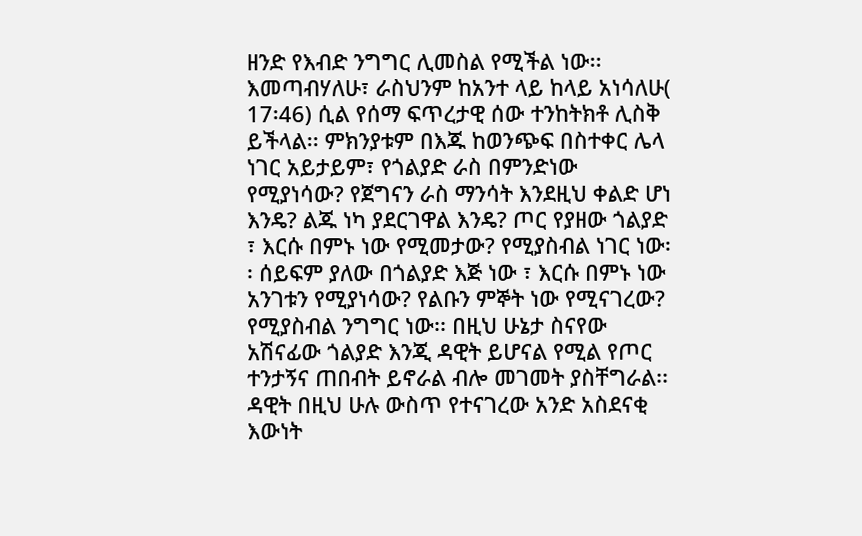ዘንድ የእብድ ንግግር ሊመስል የሚችል ነው፡፡ እመጣብሃለሁ፣ ራስህንም ከአንተ ላይ ከላይ አነሳለሁ( 17፡46) ሲል የሰማ ፍጥረታዊ ሰው ተንከትክቶ ሊስቅ ይችላል፡፡ ምክንያቱም በእጁ ከወንጭፍ በስተቀር ሌላ ነገር አይታይም፣ የጎልያድ ራስ በምንድነው የሚያነሳው? የጀግናን ራስ ማንሳት እንደዚህ ቀልድ ሆነ እንዴ? ልጁ ነካ ያደርገዋል እንዴ? ጦር የያዘው ጎልያድ ፣ እርሱ በምኑ ነው የሚመታው? የሚያስብል ነገር ነው፡፡ ሰይፍም ያለው በጎልያድ እጅ ነው ፣ እርሱ በምኑ ነው አንገቱን የሚያነሳው? የልቡን ምኞት ነው የሚናገረው? የሚያስብል ንግግር ነው፡፡ በዚህ ሁኔታ ስናየው አሽናፊው ጎልያድ እንጂ ዳዊት ይሆናል የሚል የጦር ተንታኝና ጠበብት ይኖራል ብሎ መገመት ያስቸግራል፡፡
ዳዊት በዚህ ሁሉ ውስጥ የተናገረው አንድ አስደናቂ እውነት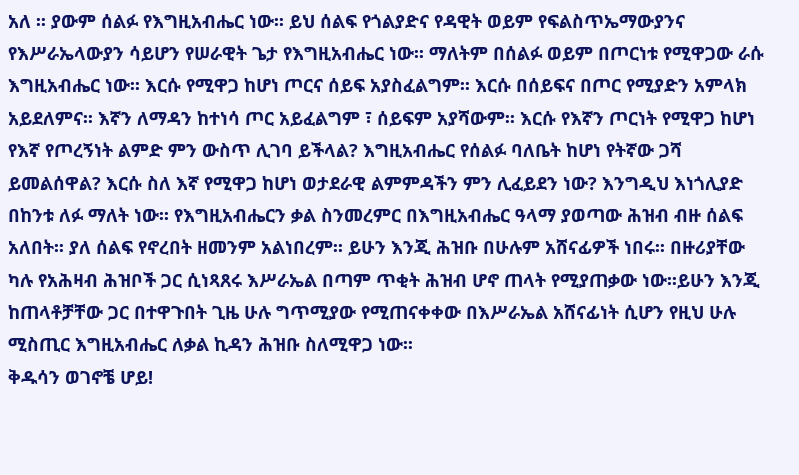አለ ፡፡ ያውም ሰልፉ የእግዚአብሔር ነው፡፡ ይህ ሰልፍ የጎልያድና የዳዊት ወይም የፍልስጥኤማውያንና የእሥራኤላውያን ሳይሆን የሠራዊት ጌታ የእግዚአብሔር ነው፡፡ ማለትም በሰልፉ ወይም በጦርነቱ የሚዋጋው ራሱ እግዚአብሔር ነው፡፡ እርሱ የሚዋጋ ከሆነ ጦርና ሰይፍ አያስፈልግም፡፡ እርሱ በሰይፍና በጦር የሚያድን አምላክ አይደለምና፡፡ እኛን ለማዳን ከተነሳ ጦር አይፈልግም ፣ ሰይፍም አያሻውም፡፡ እርሱ የእኛን ጦርነት የሚዋጋ ከሆነ የእኛ የጦረኝነት ልምድ ምን ውስጥ ሊገባ ይችላል? እግዚአብሔር የሰልፉ ባለቤት ከሆነ የትኛው ጋሻ ይመልሰዋል? እርሱ ስለ እኛ የሚዋጋ ከሆነ ወታደራዊ ልምምዳችን ምን ሊፈይደን ነው? እንግዲህ እነጎሊያድ በከንቱ ለፉ ማለት ነው፡፡ የእግዚአብሔርን ቃል ስንመረምር በእግዚአብሔር ዓላማ ያወጣው ሕዝብ ብዙ ሰልፍ አለበት፡፡ ያለ ሰልፍ የኖረበት ዘመንም አልነበረም፡፡ ይሁን እንጂ ሕዝቡ በሁሉም አሸናፊዎች ነበሩ፡፡ በዙሪያቸው ካሉ የአሕዛብ ሕዝቦች ጋር ሲነጻጸሩ እሥራኤል በጣም ጥቂት ሕዝብ ሆኖ ጠላት የሚያጠቃው ነው፡፡ይሁን እንጂ ከጠላቶቻቸው ጋር በተዋጉበት ጊዜ ሁሉ ግጥሚያው የሚጠናቀቀው በእሥራኤል አሸናፊነት ሲሆን የዚህ ሁሉ ሚስጢር እግዚአብሔር ለቃል ኪዳን ሕዝቡ ስለሚዋጋ ነው፡፡
ቅዱሳን ወገኖቼ ሆይ!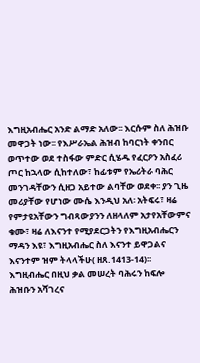እግዚአብሔር አንድ ልማድ አለው፡፡ እርሱም ስለ ሕዝቡ መዋጋት ነው፡፡ የእሥራኤል ሕዝብ ከባርነት ቀንበር ወጥተው ወደ ተስፋው ምድር ሲሄዱ የፈርዖን አስፈሪ ጦር ከኋላው ሲከተለው፣ ከፊቱም የኤሪትራ ባሕር መንገዳቸውን ሲዘጋ አይተው ልባቸው ወደቀ፡፡ ያን ጊዜ መሪያቸው የሆነው ሙሴ እንዲህ አለ፡ አትፍሩ፣ ዛሬ የምታዩአቸውን ግብጻውያንን ለዘላለም አታየአቸውምና ቁሙ፣ ዛሬ ለእናንተ የሚያደርጋትን የእግዚአብሔርን ማዳን እዩ፣ እግዚአብሔር ስለ እናንተ ይዋጋልና እናንተም ዝም ትላላችሁ( ዘጸ.1413-14)፡፡ እግዚብሔር በዚህ ቃል መሠረት ባሕሩን ከፍሎ ሕዝቡን አሻገረና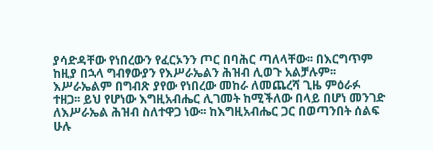ያሳድዳቸው የነበረውን የፈርኦንን ጦር በባሕር ጣለላቸው፡፡ በእርግጥም ከዚያ በኋላ ግብፃውያን የእሥራኤልን ሕዝብ ሊወጉ አልቻሉም፡፡ እሥራኤልም በግብጽ ያየው የነበረው መከራ ለመጨረሻ ጊዜ ምዕራፉ ተዘጋ፡፡ ይህ የሆነው እግዚአብሔር ሊገመት ከሚችለው በላይ በሆነ መንገድ ለእሥራኤል ሕዝብ ስለተዋጋ ነው፡፡ ከእግዚአብሔር ጋር በወጣንበት ሰልፍ ሁሉ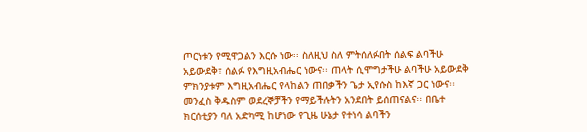ጦርነቱን የሚዋጋልን እርሱ ነው፡፡ ስለዚህ ስለ ምትሰለፉበት ሰልፍ ልባችሁ አይውደቅ፣ ሰልፉ የእግዚአብሔር ነውና፡፡ ጠላት ሲሞግታችሁ ልባችሁ አይውደቅ ምክንያቱም እግዚአብሔር የላከልን ጠበቃችን ጌታ ኢየሱስ ከእኛ ጋር ነውና፡፡ መንፈስ ቅዱስም ወደረኞቻችን የማይችሉትን አንደበት ይሰጠናልና፡፡ በቤተ ክርሰቲያን ባለ አድካሚ ከሆነው የጊዜ ሁኔታ የተነሳ ልባችን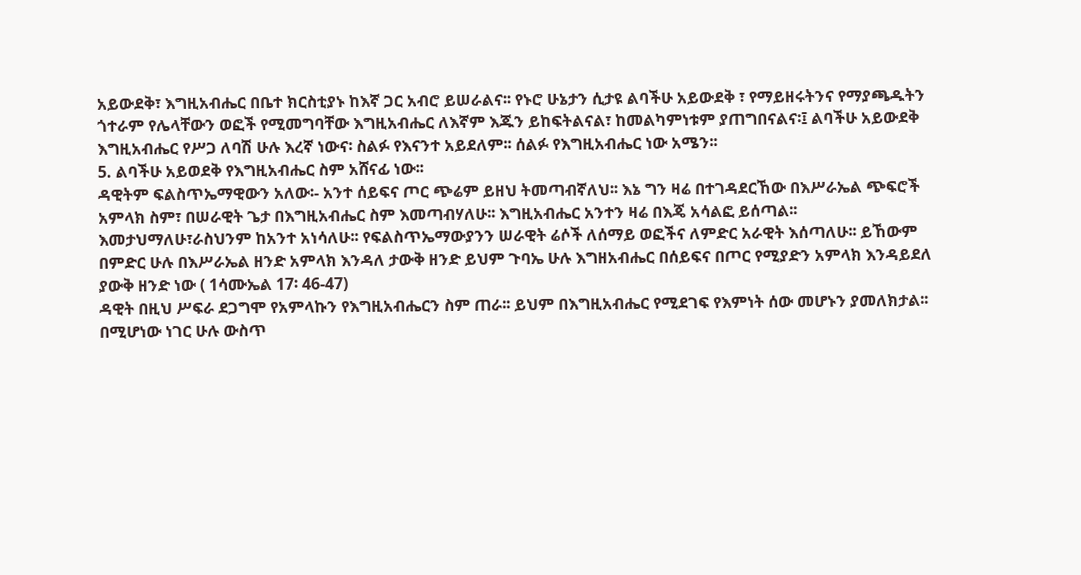አይውደቅ፣ እግዚአብሔር በቤተ ክርስቲያኑ ከእኛ ጋር አብሮ ይሠራልና፡፡ የኑሮ ሁኔታን ሲታዩ ልባችሁ አይውደቅ ፣ የማይዘሩትንና የማያጫዱትን ጎተራም የሌላቸውን ወፎች የሚመግባቸው እግዚአብሔር ለእኛም እጁን ይከፍትልናል፣ ከመልካምነቱም ያጠግበናልና፡፤ ልባችሁ አይውደቅ እግዚአብሔር የሥጋ ለባሽ ሁሉ እረኛ ነውና፡ ስልፉ የእናንተ አይደለም፡፡ ሰልፉ የእግዚአብሔር ነው አሜን፡፡
5. ልባችሁ አይወደቅ የእግዚአብሔር ስም አሸናፊ ነው፡፡
ዳዊትም ፍልስጥኤማዊውን አለው፡- አንተ ሰይፍና ጦር ጭሬም ይዘህ ትመጣብኛለህ፡፡ እኔ ግን ዛሬ በተገዳደርኸው በእሥራኤል ጭፍሮች አምላክ ስም፣ በሠራዊት ጌታ በእግዚአብሔር ስም እመጣብሃለሁ፡፡ እግዚአብሔር አንተን ዛሬ በእጄ አሳልፎ ይሰጣል፡፡ እመታህማለሁ፣ራስህንም ከአንተ አነሳለሁ፡፡ የፍልስጥኤማውያንን ሠራዊት ሬሶች ለሰማይ ወፎችና ለምድር አራዊት እሰጣለሁ፡፡ ይኸውም በምድር ሁሉ በእሥራኤል ዘንድ አምላክ እንዳለ ታውቅ ዘንድ ይህም ጉባኤ ሁሉ እግዘአብሔር በሰይፍና በጦር የሚያድን አምላክ እንዳይደለ ያውቅ ዘንድ ነው ( 1ሳሙኤል 17፡ 46-47)
ዳዊት በዚህ ሥፍራ ደጋግሞ የአምላኩን የእግዚአብሔርን ስም ጠራ፡፡ ይህም በእግዚአብሔር የሚደገፍ የእምነት ሰው መሆኑን ያመለክታል፡፡ በሚሆነው ነገር ሁሉ ውስጥ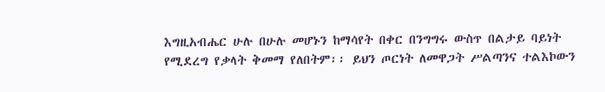እግዚአብሔር ሁሉ በሁሉ መሆኑን ከማሳየት በቀር በንግግሩ ውስጥ በልታይ ባይነት የሚደረግ የቃላት ቅመማ የለበትም፡፡ ይህን ጦርነት ለመዋጋት ሥልጣንና ተልእኮውን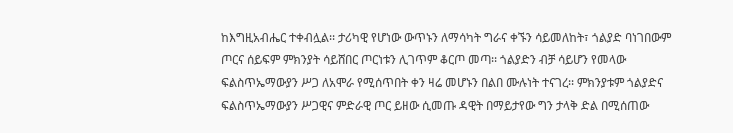ከእግዚአብሔር ተቀብሏል፡፡ ታሪካዊ የሆነው ውጥኑን ለማሳካት ግራና ቀኙን ሳይመለከት፣ ጎልያድ ባነገበውም ጦርና ሰይፍም ምክንያት ሳይሸበር ጦርነቱን ሊገጥም ቆርጦ መጣ፡፡ ጎልያድን ብቻ ሳይሆን የመላው ፍልስጥኤማውያን ሥጋ ለአሞራ የሚሰጥበት ቀን ዛሬ መሆኑን በልበ ሙሉነት ተናገረ፡፡ ምክንያቱም ጎልያድና ፍልስጥኤማውያን ሥጋዊና ምድራዊ ጦር ይዘው ሲመጡ ዳዊት በማይታየው ግን ታላቅ ድል በሚሰጠው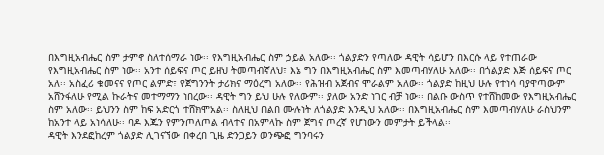በእግዚአብሔር ስም ታምኖ ስለተሰማራ ነው፡፡ የእግዚአብሔር ስም ኃይል አለው፡፡ ጎልያድን የጣለው ዳዊት ሳይሆን በእርሱ ላይ የተጠራው የእግዚአብሔር ስም ነው፡፡ አንተ ሰይፍና ጦር ይዘህ ትመጣብኛለህ፣ እኔ ግን በእግዚአብሔር ስም እመጣብሃለሁ አለው፡፡ በጎልያድ እጅ ሰይፍና ጦር አለ፡፡ አስፈሪ ቁመናና የጦር ልምድ፣ የጀግንንት ታሪክና ማዕረግ አለው፡፡ የሕዝብ አጀብና ሞራልም አለው፡፡ ጎልያድ ከዚህ ሁሉ የተነሳ ባያዋጣውም አሸንፋለሁ የሚል ኩራትና መተማማን ነበረው፡፡ ዳዊት ግን ይህ ሁሉ የለውም፡፡ ያለው አንድ ነገር ብቻ ነው፡፡ በልቡ ውስጥ የተሸከመው የእግዚአብሔር ስም አለው፡፡ ይህንን ስም ከፍ አድርጎ ተሸክሞአል፡፡ ስለዚህ በልበ ሙሉነት ለጎልያድ እንዲህ አለው፡፡ በእግዚአብሔር ስም እመጣብሃለሁ ራስህንም ከአንተ ላይ አነሳለሁ፡፡ ባዶ እጁን የምንጦለጦል ብላተና በአምላኩ ስም ጀግና ጦረኛ የሆነውን መምታት ይችላል፡፡
ዳዊት እንደፎከረም ጎልያድ ሊገናኘው በቀረበ ጊዜ ድንጋይን ወንጭፎ ግንባሩን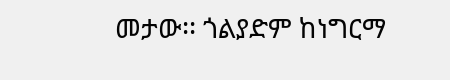መታው፡፡ ጎልያድም ከነግርማ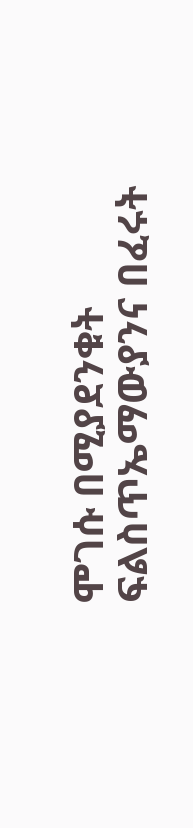ሞገሱ በሚያደንቁት ፍልስጥኤማውያንና በፈሩት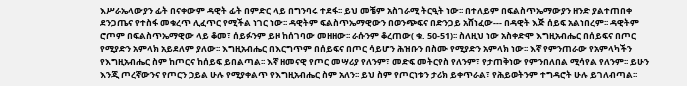እሥራኤላውያን ፊት በናቀውም ዳዊት ፊት በምድር ላይ በግንባሩ ተደፋ፡፡ ይህ መቼም አስገራሚ ትርዒት ነው፡፡ በተለይም በፍልስጥኤማውያን ዘንድ ያልተጠበቀ ደንጋጤና የተስፋ መቁረጥ ሊፈጥር የሚችል ነገር ነው፡፡ ዳዊትም ፍልስጥኤማዊውን በወንጭፍና በድንጋይ አሸነፈው--- በዳዊት እጅ ሰይፍ አልነበረም፡፡ ዳዊትም ሮጦም በፍልስጥኤማዊው ላይ ቆመ፣ ሰይፉንም ይዞ ከሰገባው መዘዘው፡፡ ራሱንም ቆረጠው( ቁ. 50-51)፡፡ ስለዚህ ነው አስቀድሞ እግዚአብሔር በሰይፍና በጦር የሚያድን አምላክ አይደለም ያለው፡፡ እግዚአብሔር በእርግጥም በሰይፍና በጦር ሳይሆን ሕዝቡን በስሙ የሚያድን አምላክ ነው፡፡ እኛ የምንጠራው የአምላካችን የእግዚአብሔር ስም ከጦርና ከሰይፍ ይበልጣል፡፡ እኛ ዘመናዊ የጦር መሣሪያ የለንም፣ መድፍ መትርየስ የለንም፣ የታጠቅነው የምንበለበል ሚሳየል የለንም፡፡ ይሁን እንጂ ጦረኛውንና የጦርን ኃይል ሁሉ የሚያቀልጥ የእግዚአብሔር ስም አለን፡፡ ይህ ስም የጦርነቱን ታሪክ ይቀጥራል፣ የሕይወትንም ተግዳሮት ሁሉ ይገለብጣል፡፡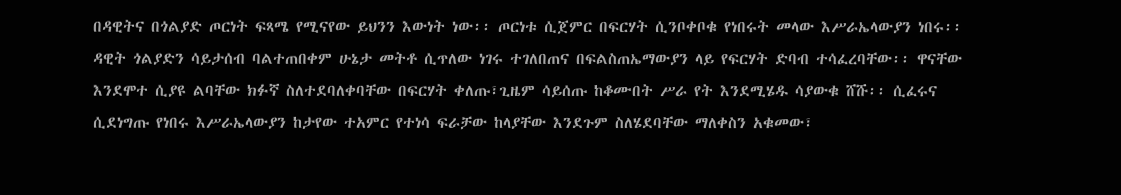በዳዊትና በጎልያድ ጦርነት ፍጻሜ የሚናየው ይህንን እውነት ነው፡፡ ጦርነቱ ሲጀምር በፍርሃት ሲንቦቀቦቁ የነበሩት መላው እሥራኤላውያን ነበሩ፡፡ ዳዊት ጎልያድን ሳይታሰብ ባልተጠበቀም ሁኔታ መትቶ ሲጥለው ነገሩ ተገለበጠና በፍልስጠኤማውያን ላይ የፍርሃት ድባብ ተሳፈረባቸው፡፡ ዋናቸው እንደሞተ ሲያዩ ልባቸው ክፉኛ ስለተደባለቀባቸው በፍርሃት ቀለጡ፣ጊዜም ሳይሰጡ ከቆሙበት ሥራ የት እንደሚሄዱ ሳያውቁ ሸሹ፡፡ ሲፈሩና ሲደነግጡ የነበሩ እሥራኤላውያን ከታየው ተአምር የተነሳ ፍራቻው ከላያቸው እንደጉም ስለሄደባቸው ማለቀስን አቁመው፣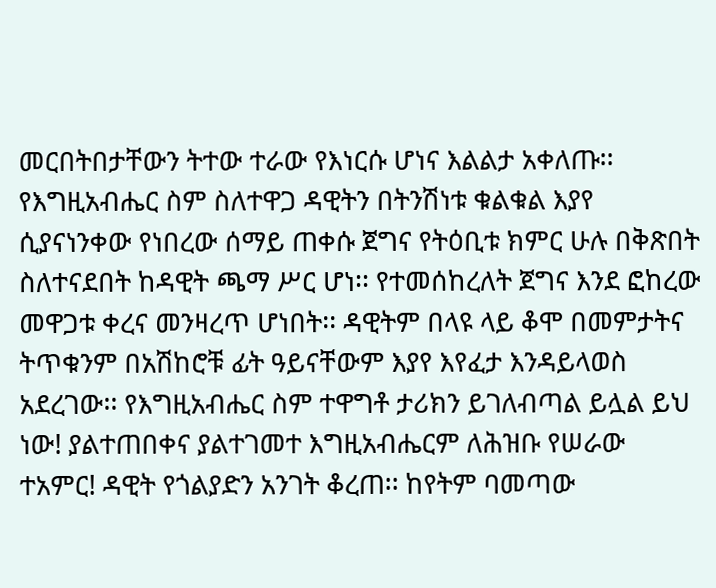መርበትበታቸውን ትተው ተራው የእነርሱ ሆነና እልልታ አቀለጡ፡፡ የእግዚአብሔር ስም ስለተዋጋ ዳዊትን በትንሽነቱ ቁልቁል እያየ ሲያናነንቀው የነበረው ሰማይ ጠቀሱ ጀግና የትዕቢቱ ክምር ሁሉ በቅጽበት ስለተናደበት ከዳዊት ጫማ ሥር ሆነ፡፡ የተመሰከረለት ጀግና እንደ ፎከረው መዋጋቱ ቀረና መንዛረጥ ሆነበት፡፡ ዳዊትም በላዩ ላይ ቆሞ በመምታትና ትጥቁንም በአሽከሮቹ ፊት ዓይናቸውም እያየ እየፈታ እንዳይላወስ አደረገው፡፡ የእግዚአብሔር ስም ተዋግቶ ታሪክን ይገለብጣል ይሏል ይህ ነው! ያልተጠበቀና ያልተገመተ እግዚአብሔርም ለሕዝቡ የሠራው ተአምር! ዳዊት የጎልያድን አንገት ቆረጠ፡፡ ከየትም ባመጣው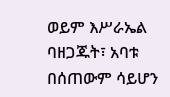ወይም እሥራኤል ባዘጋጁት፣ አባቱ በሰጠውም ሳይሆን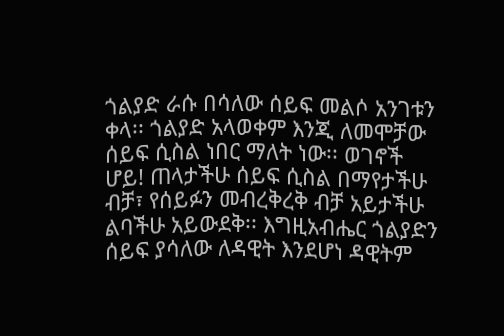ጎልያድ ራሱ በሳለው ሰይፍ መልሶ አንገቱን ቀላ፡፡ ጎልያድ አላወቀም እንጂ ለመሞቻው ሰይፍ ሲስል ነበር ማለት ነው፡፡ ወገኖች ሆይ! ጠላታችሁ ሰይፍ ሲስል በማየታችሁ ብቻ፣ የሰይፉን መብረቅረቅ ብቻ አይታችሁ ልባችሁ አይውደቅ፡፡ እግዚአብሔር ጎልያድን ሰይፍ ያሳለው ለዳዊት እንደሆነ ዳዊትም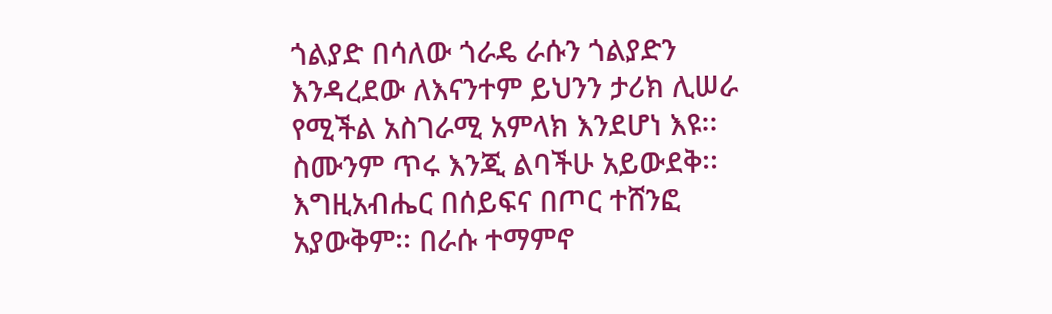ጎልያድ በሳለው ጎራዴ ራሱን ጎልያድን እንዳረደው ለእናንተም ይህንን ታሪክ ሊሠራ የሚችል አስገራሚ አምላክ እንደሆነ እዩ፡፡ ስሙንም ጥሩ እንጂ ልባችሁ አይውደቅ፡፡ እግዚአብሔር በሰይፍና በጦር ተሸንፎ አያውቅም፡፡ በራሱ ተማምኖ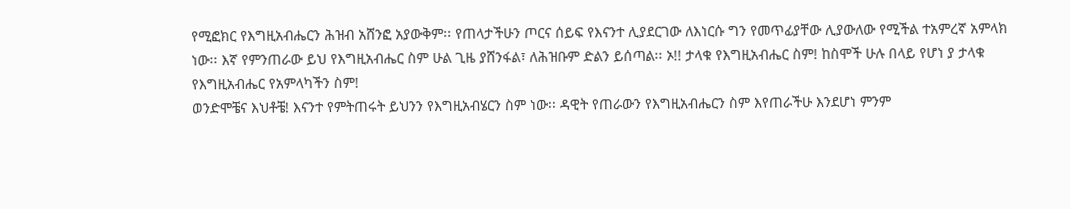የሚፎክር የእግዚአብሔርን ሕዝብ አሸንፎ አያውቅም፡፡ የጠላታችሁን ጦርና ሰይፍ የእናንተ ሊያደርገው ለእነርሱ ግን የመጥፊያቸው ሊያውለው የሚችል ተአምረኛ አምላክ ነው፡፡ እኛ የምንጠራው ይህ የእግዚአብሔር ስም ሁል ጊዜ ያሸንፋል፣ ለሕዝቡም ድልን ይሰጣል፡፡ ኦ!! ታላቁ የእግዚአብሔር ስም! ከስሞች ሁሉ በላይ የሆነ ያ ታላቁ የእግዚአብሔር የአምላካችን ስም!
ወንድሞቼና እህቶቼ! እናንተ የምትጠሩት ይህንን የእግዚአብሄርን ስም ነው፡፡ ዳዊት የጠራውን የእግዚአብሔርን ስም እየጠራችሁ እንደሆነ ምንም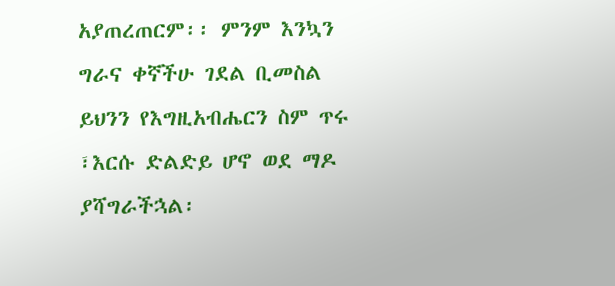አያጠረጠርም፡፡ ምንም እንኳን ግራና ቀኛችሁ ገደል ቢመስል ይህንን የእግዚአብሔርን ስም ጥሩ ፣እርሱ ድልድይ ሆኖ ወደ ማዶ ያሻግራችኋል፡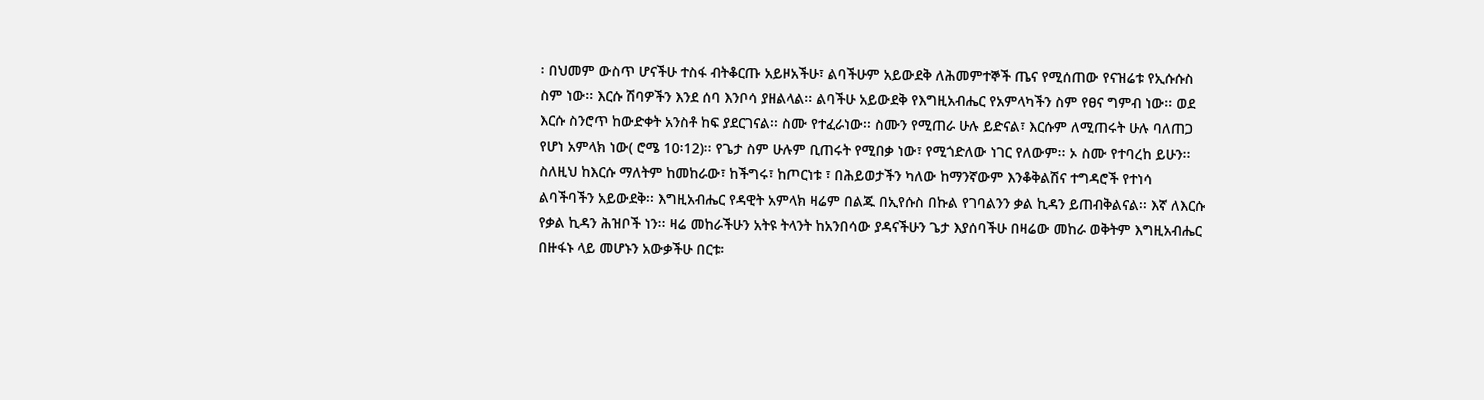፡ በህመም ውስጥ ሆናችሁ ተስፋ ብትቆርጡ አይዞአችሁ፣ ልባችሁም አይውደቅ ለሕመምተኞች ጤና የሚሰጠው የናዝሬቱ የኢሱሱስ ስም ነው፡፡ እርሱ ሽባዎችን እንደ ሰባ እንቦሳ ያዘልላል፡፡ ልባችሁ አይውደቅ የእግዚአብሔር የአምላካችን ስም የፀና ግምብ ነው፡፡ ወደ እርሱ ስንሮጥ ከውድቀት አንስቶ ከፍ ያደርገናል፡፡ ስሙ የተፈራነው፡፡ ስሙን የሚጠራ ሁሉ ይድናል፣ እርሱም ለሚጠሩት ሁሉ ባለጠጋ የሆነ አምላክ ነው( ሮሜ 10፡12)፡፡ የጌታ ስም ሁሉም ቢጠሩት የሚበቃ ነው፣ የሚጎድለው ነገር የለውም፡፡ ኦ ስሙ የተባረከ ይሁን፡፡ ስለዚህ ከእርሱ ማለትም ከመከራው፣ ከችግሩ፣ ከጦርነቱ ፣ በሕይወታችን ካለው ከማንኛውም እንቆቅልሽና ተግዳሮች የተነሳ ልባችባችን አይውደቅ፡፡ እግዚአብሔር የዳዊት አምላክ ዛሬም በልጁ በኢየሱስ በኩል የገባልንን ቃል ኪዳን ይጠብቅልናል፡፡ እኛ ለእርሱ የቃል ኪዳን ሕዝቦች ነን፡፡ ዛሬ መከራችሁን አትዩ ትላንት ከአንበሳው ያዳናችሁን ጌታ እያሰባችሁ በዛሬው መከራ ወቅትም እግዚአብሔር በዙፋኑ ላይ መሆኑን አውቃችሁ በርቱ፡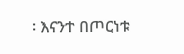፡ እናንተ በጦርነቱ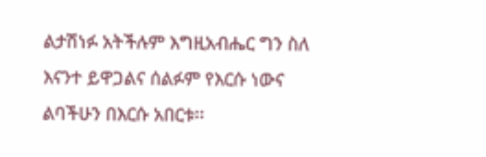ልታሽነፉ አትችሉም እግዚአብሔር ግን ስለ እናንተ ይዋጋልና ሰልፉም የእርሱ ነውና ልባችሁን በእርሱ አበርቱ፡፡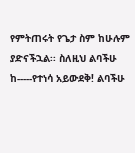የምትጠሩት የጌታ ስም ከሁሉም ያድናችኋል፡፡ ስለዚህ ልባችሁ ከ-----የተነሳ አይውደቅ! ልባችሁ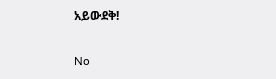አይውደቅ!

No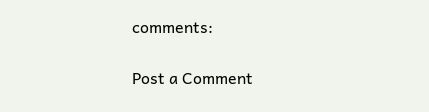comments:

Post a Comment